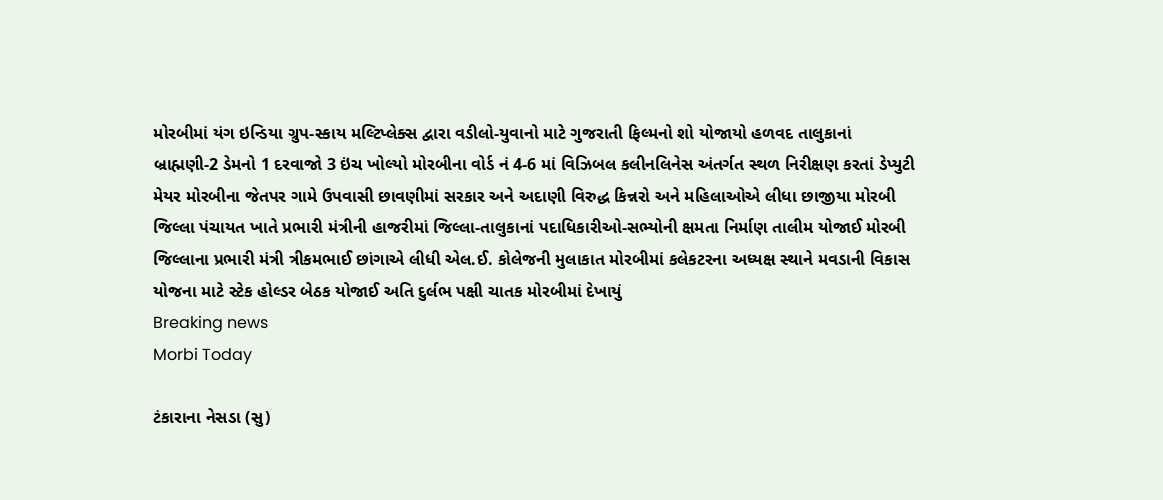મોરબીમાં યંગ ઇન્ડિયા ગ્રુપ-સ્કાય મલ્ટિપ્લેક્સ દ્વારા વડીલો-યુવાનો માટે ગુજરાતી ફિલ્મનો શો યોજાયો હળવદ તાલુકાનાં બ્રાહ્મણી-2 ડેમનો 1 દરવાજો 3 ઇંચ ખોલ્યો મોરબીના વોર્ડ નં 4-6 માં વિઝિબલ કલીનલિનેસ અંતર્ગત સ્થળ નિરીક્ષણ કરતાં ડેપ્યુટી મેયર મોરબીના જેતપર ગામે ઉપવાસી છાવણીમાં સરકાર અને અદાણી વિરુદ્ધ કિન્નરો અને મહિલાઓએ લીધા છાજીયા મોરબી જિલ્લા પંચાયત ખાતે પ્રભારી મંત્રીની હાજરીમાં જિલ્લા-તાલુકાનાં પદાધિકારીઓ-સભ્યોની ક્ષમતા નિર્માણ તાલીમ યોજાઈ મોરબી જિલ્લાના પ્રભારી મંત્રી ત્રીકમભાઈ છાંગાએ લીધી એલ.ઈ. કોલેજની મુલાકાત મોરબીમાં કલેકટરના અધ્યક્ષ સ્થાને મવડાની વિકાસ યોજના માટે સ્ટેક હોલ્ડર બેઠક યોજાઈ અતિ દુર્લભ પક્ષી ચાતક મોરબીમાં દેખાયું
Breaking news
Morbi Today

ટંકારાના નેસડા (સુ)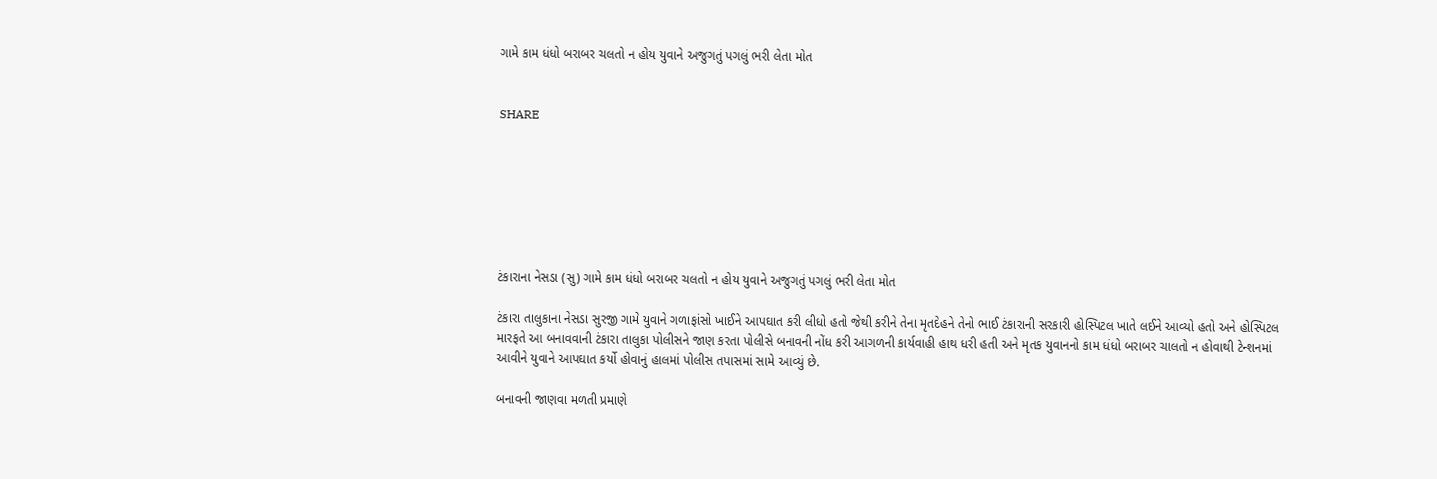ગામે કામ ધંધો બરાબર ચલતો ન હોય યુવાને અજુગતું પગલું ભરી લેતા મોત


SHARE







ટંકારાના નેસડા (સુ) ગામે કામ ધંધો બરાબર ચલતો ન હોય યુવાને અજુગતું પગલું ભરી લેતા મોત

ટંકારા તાલુકાના નેસડા સુરજી ગામે યુવાને ગળાફાંસો ખાઈને આપઘાત કરી લીધો હતો જેથી કરીને તેના મૃતદેહને તેનો ભાઈ ટંકારાની સરકારી હોસ્પિટલ ખાતે લઈને આવ્યો હતો અને હોસ્પિટલ મારફતે આ બનાવવાની ટંકારા તાલુકા પોલીસને જાણ કરતા પોલીસે બનાવની નોંધ કરી આગળની કાર્યવાહી હાથ ધરી હતી અને મૃતક યુવાનનો કામ ધંધો બરાબર ચાલતો ન હોવાથી ટેન્શનમાં આવીને યુવાને આપઘાત કર્યો હોવાનું હાલમાં પોલીસ તપાસમાં સામે આવ્યું છે.

બનાવની જાણવા મળતી પ્રમાણે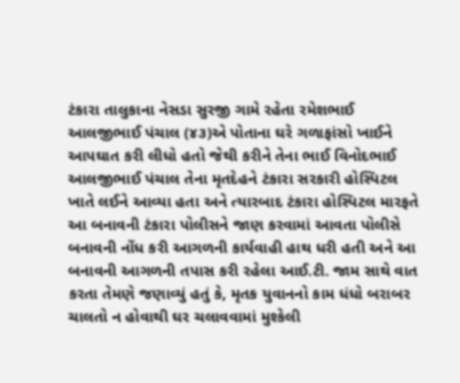ટંકારા તાલુકાના નેસડા સુરજી ગામે રહેતા રમેશભાઈ આલજીભાઈ પંચાલ (૪૩)એ પોતાના ઘરે ગળાફાંસો ખાઈને આપઘાત કરી લીધો હતો જેથી કરીને તેના ભાઈ વિનોદભાઈ આલજીભાઈ પંચાલ તેના મૃતદેહને ટંકારા સરકારી હોસ્પિટલ ખાતે લઈને આવ્યા હતા અને ત્યારબાદ ટંકારા હોસ્પિટલ મારફતે આ બનાવની ટંકારા પોલીસને જાણ કરવામાં આવતા પોલીસે બનાવની નોંધ કરી આગળની કાર્યવાહી હાથ ધરી હતી અને આ બનાવની આગળની તપાસ કરી રહેલા આઈ.ટી. જામ સાથે વાત કરતા તેમણે જણાવ્યું હતું કે, મૃતક યુવાનનો કામ ધંધો બરાબર ચાલતો ન હોવાથી ઘર ચલાવવામાં મુશ્કેલી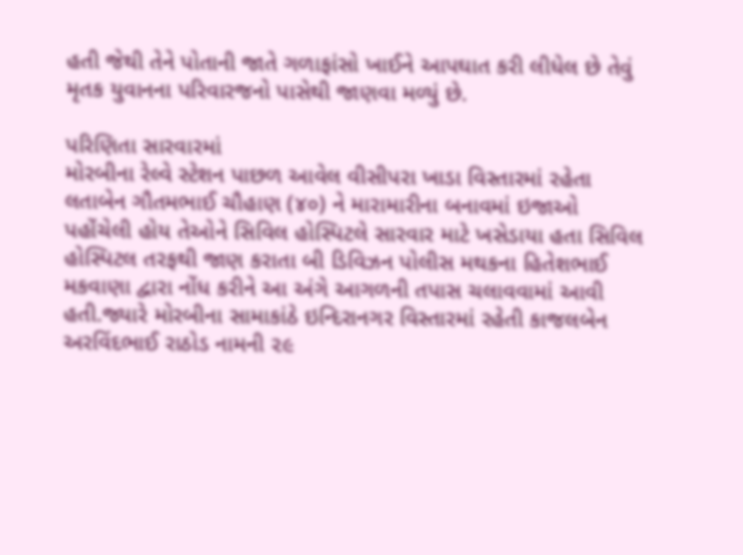હતી જેથી તેને પોતાની જાતે ગળાફાંસો ખાઈને આપઘાત કરી લીધેલ છે તેવું મૃતક યુવાનના પરિવારજનો પાસેથી જાણવા મળ્યું છે.

પરિણિતા સારવારમાં
મોરબીના રેલ્વે સ્ટેશન પાછળ આવેલ વીસીપરા ખાડા વિસ્તારમાં રહેતા લતાબેન ગૌતમભાઈ ચૌહાણ (૪૦) ને મારામારીના બનાવમાં ઇજાઓ પહોંચેલી હોય તેઓને સિવિલ હોસ્પિટલે સારવાર માટે ખસેડાયા હતા સિવિલ હોસ્પિટલ તરફથી જાણ કરાતા બી ડિવિઝન પોલીસ મથકના હિતેશભાઈ મકવાણા દ્વારા નોંધ કરીને આ અંગે આગળની તપાસ ચલાવવામાં આવી હતી.જ્યારે મોરબીના સામાકાંઠે ઇન્દિરાનગર વિસ્તારમાં રહેતી કાજલબેન અરવિંદભાઈ રાઠોડ નામની ૨૯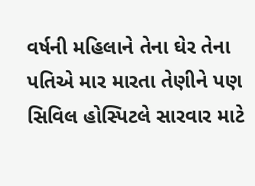વર્ષની મહિલાને તેના ઘેર તેના પતિએ માર મારતા તેણીને પણ સિવિલ હોસ્પિટલે સારવાર માટે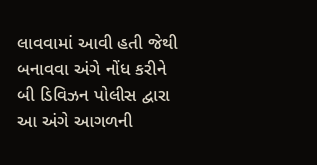લાવવામાં આવી હતી જેથી બનાવવા અંગે નોંધ કરીને બી ડિવિઝન પોલીસ દ્વારા આ અંગે આગળની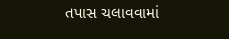તપાસ ચલાવવામાં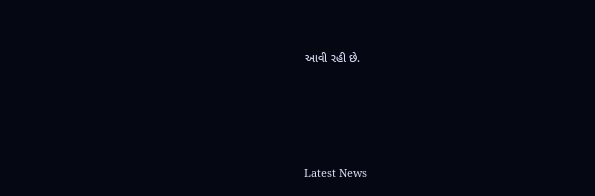આવી રહી છે.






Latest News